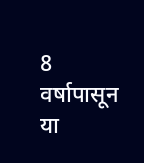8 वर्षापासून या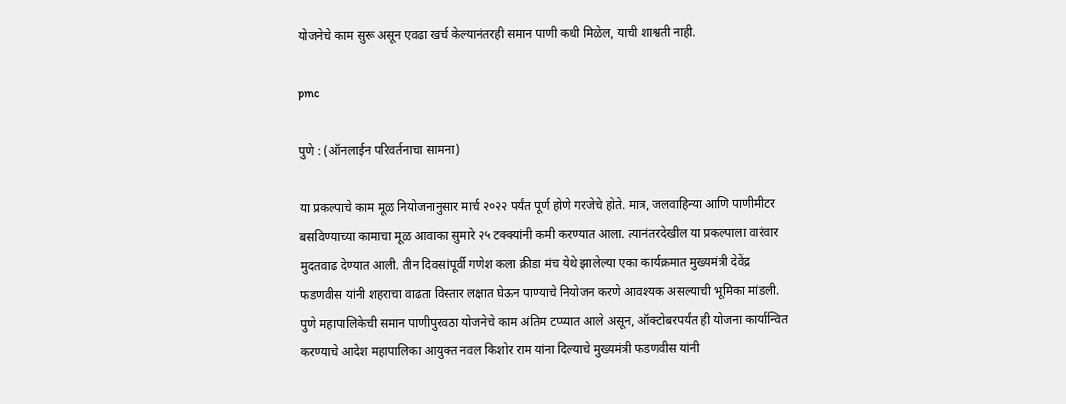योजनेचे काम सुरू असून एवढा खर्च केल्यानंतरही समान पाणी कधी मिळेल, याची शाश्वती नाही.

pmc

पुणे : (ऑनलाईन परिवर्तनाचा सामना)

या प्रकल्पाचे काम मूळ नियोजनानुसार मार्च २०२२ पर्यंत पूर्ण होणे गरजेचे होते. मात्र, जलवाहिन्या आणि पाणीमीटर बसविण्याच्या कामाचा मूळ आवाका सुमारे २५ टक्क्यांनी कमी करण्यात आला. त्यानंतरदेखील या प्रकल्पाला वारंवार मुदतवाढ देण्यात आली. तीन दिवसांपूर्वी गणेश कला क्रीडा मंच येथे झालेल्या एका कार्यक्रमात मुख्यमंत्री देवेंद्र फडणवीस यांनी शहराचा वाढता विस्तार लक्षात घेऊन पाण्याचे नियोजन करणे आवश्यक असल्याची भूमिका मांडली. पुणे महापालिकेची समान पाणीपुरवठा योजनेचे काम अंतिम टप्प्यात आले असून, ऑक्टोबरपर्यंत ही योजना कार्यान्वित करण्याचे आदेश महापालिका आयुक्त नवल किशोर राम यांना दिल्याचे मुख्यमंत्री फडणवीस यांनी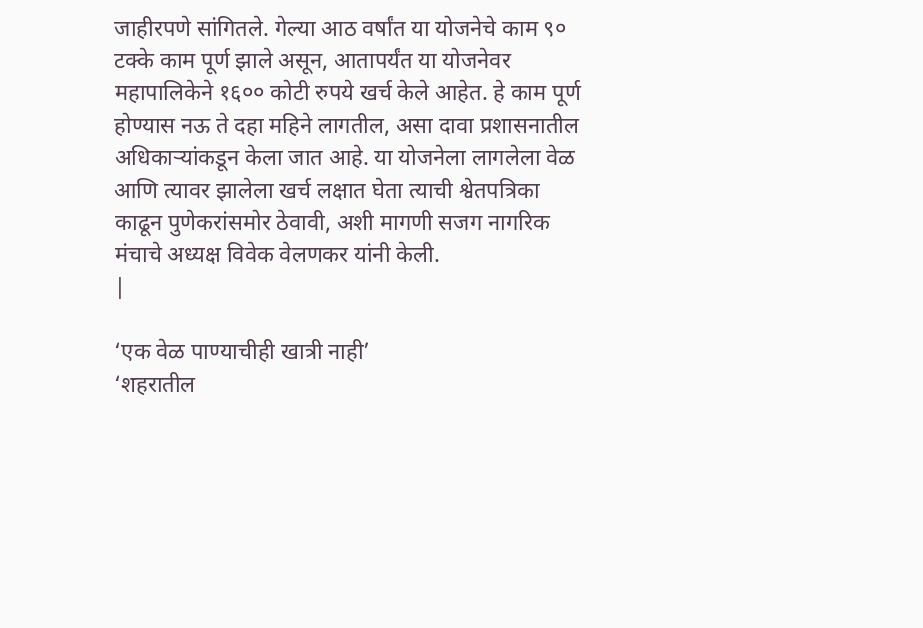जाहीरपणे सांगितले. गेल्या आठ वर्षांत या योजनेचे काम ९० टक्के काम पूर्ण झाले असून, आतापर्यंत या योजनेवर महापालिकेने १६०० कोटी रुपये खर्च केले आहेत. हे काम पूर्ण होण्यास नऊ ते दहा महिने लागतील, असा दावा प्रशासनातील अधिकाऱ्यांकडून केला जात आहे. या योजनेला लागलेला वेळ आणि त्यावर झालेला खर्च लक्षात घेता त्याची श्वेतपत्रिका काढून पुणेकरांसमोर ठेवावी, अशी मागणी सजग नागरिक मंचाचे अध्यक्ष विवेक वेलणकर यांनी केली.
|

‘एक वेळ पाण्याचीही खात्री नाही’
‘शहरातील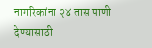नागरिकांना २४ तास पाणी देण्यासाठी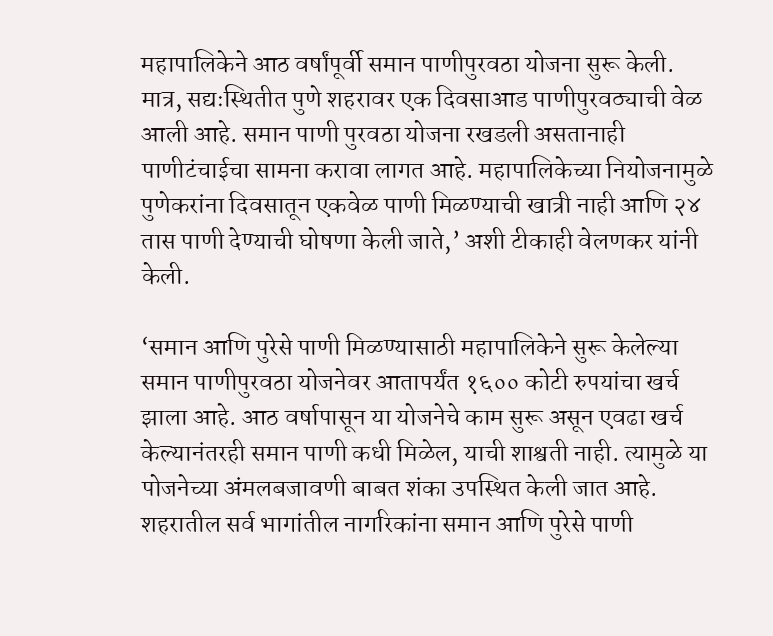महापालिकेने आठ वर्षांपूर्वी समान पाणीपुरवठा योजना सुरू केली. मात्र, सद्यःस्थितीत पुणे शहरावर एक दिवसाआड पाणीपुरवठ्याची वेळ आली आहे. समान पाणी पुरवठा योजना रखडली असतानाही पाणीटंचाईचा सामना करावा लागत आहे. महापालिकेच्या नियोजनामुळे पुणेकरांना दिवसातून एकवेळ पाणी मिळण्याची खात्री नाही आणि २४ तास पाणी देण्याची घोषणा केली जाते,’ अशी टीकाही वेलणकर यांनी केली.

‘समान आणि पुरेसे पाणी मिळण्यासाठी महापालिकेने सुरू केलेल्या समान पाणीपुरवठा योजनेवर आतापर्यंत १६०० कोटी रुपयांचा खर्च झाला आहे. आठ वर्षापासून या योजनेचे काम सुरू असून एवढा खर्च केल्यानंतरही समान पाणी कधी मिळेल, याची शाश्वती नाही. त्यामुळे या पोजनेच्या अंमलबजावणी बाबत शंका उपस्थित केली जात आहे.
शहरातील सर्व भागांतील नागरिकांना समान आणि पुरेसे पाणी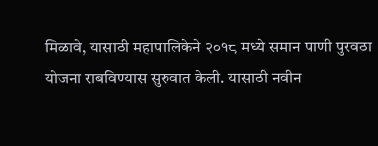मिळावे, यासाठी महापालिकेने २०१८ मध्ये समान पाणी पुरवठा योजना राबविण्यास सुरुवात केली. यासाठी नवीन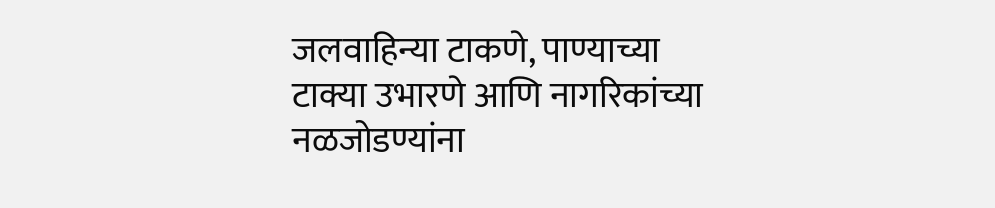जलवाहिन्या टाकणे, पाण्याच्या टाक्या उभारणे आणि नागरिकांच्या नळजोडण्यांना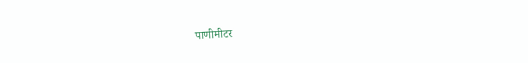पाणीमीटर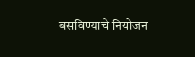बसविण्याचे नियोजन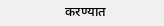करण्यात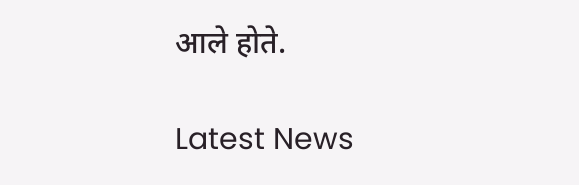आले होते.

Latest News